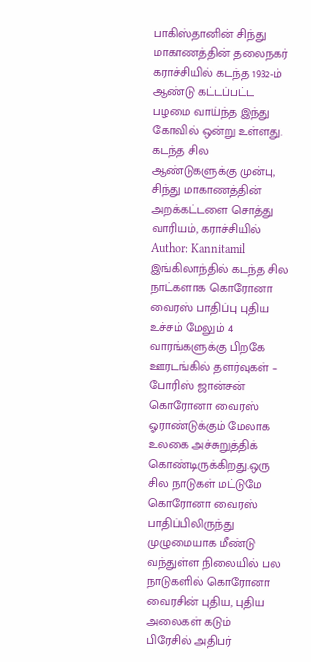பாகிஸ்தானின் சிந்து மாகாணத்தின் தலைநகர் கராச்சியில் கடந்த 1932-ம் ஆண்டு கட்டப்பட்ட பழமை வாய்ந்த இந்து கோவில் ஒன்று உள்ளது. கடந்த சில ஆண்டுகளுக்கு முன்பு, சிந்து மாகாணத்தின் அறக்கட்டளை சொத்து வாரியம், கராச்சியில்
Author: Kannitamil
இங்கிலாந்தில் கடந்த சில நாட்களாக கொரோனா வைரஸ் பாதிப்பு புதிய உச்சம் மேலும் 4 வாரங்களுக்கு பிறகே ஊரடங்கில் தளர்வுகள் – போரிஸ் ஜான்சன்
கொரோனா வைரஸ் ஓராண்டுக்கும் மேலாக உலகை அச்சுறுத்திக் கொண்டிருக்கிறது.ஒரு சில நாடுகள் மட்டுமே கொரோனா வைரஸ் பாதிப்பிலிருந்து முழுமையாக மீண்டு வந்துள்ள நிலையில் பல நாடுகளில் கொரோனா வைரசின் புதிய, புதிய அலைகள் கடும்
பிரேசில் அதிபர்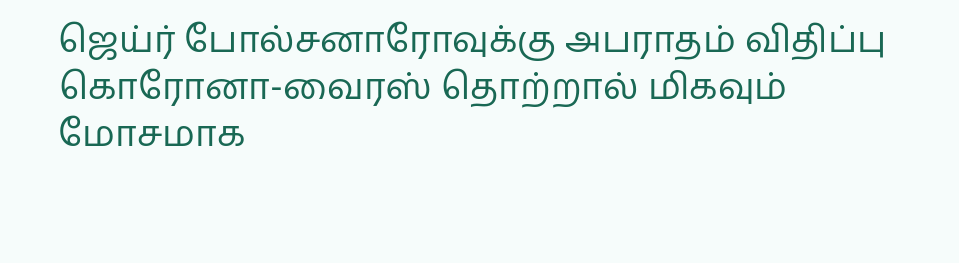ஜெய்ர் போல்சனாரோவுக்கு அபராதம் விதிப்பு
கொரோனா-வைரஸ் தொற்றால் மிகவும் மோசமாக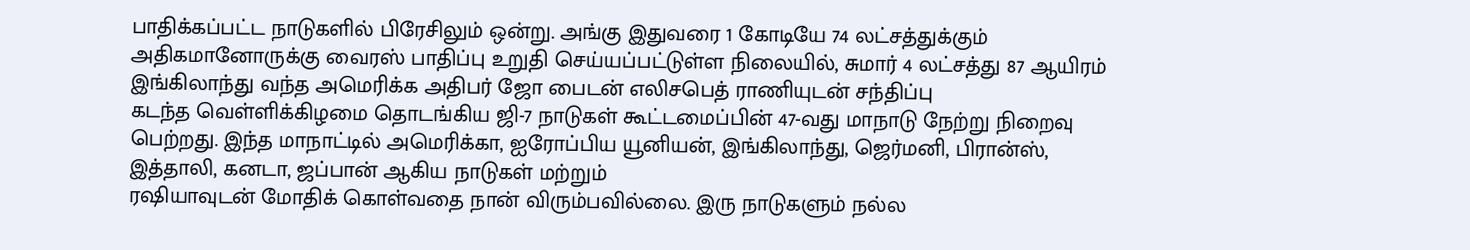பாதிக்கப்பட்ட நாடுகளில் பிரேசிலும் ஒன்று. அங்கு இதுவரை 1 கோடியே 74 லட்சத்துக்கும் அதிகமானோருக்கு வைரஸ் பாதிப்பு உறுதி செய்யப்பட்டுள்ள நிலையில், சுமார் 4 லட்சத்து 87 ஆயிரம்
இங்கிலாந்து வந்த அமெரிக்க அதிபர் ஜோ பைடன் எலிசபெத் ராணியுடன் சந்திப்பு
கடந்த வெள்ளிக்கிழமை தொடங்கிய ஜி-7 நாடுகள் கூட்டமைப்பின் 47-வது மாநாடு நேற்று நிறைவு பெற்றது. இந்த மாநாட்டில் அமெரிக்கா, ஐரோப்பிய யூனியன், இங்கிலாந்து, ஜெர்மனி, பிரான்ஸ், இத்தாலி, கனடா, ஜப்பான் ஆகிய நாடுகள் மற்றும்
ரஷியாவுடன் மோதிக் கொள்வதை நான் விரும்பவில்லை. இரு நாடுகளும் நல்ல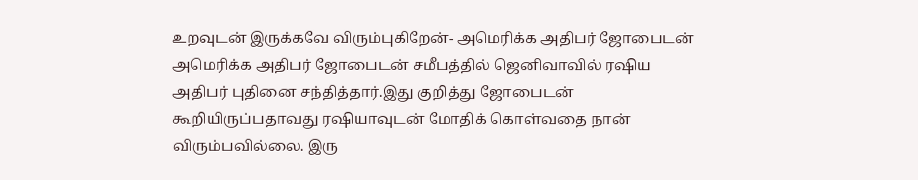உறவுடன் இருக்கவே விரும்புகிறேன்- அமெரிக்க அதிபர் ஜோபைடன்
அமெரிக்க அதிபர் ஜோபைடன் சமீபத்தில் ஜெனிவாவில் ரஷிய அதிபர் புதினை சந்தித்தார்.இது குறித்து ஜோபைடன் கூறியிருப்பதாவது ரஷியாவுடன் மோதிக் கொள்வதை நான் விரும்பவில்லை. இரு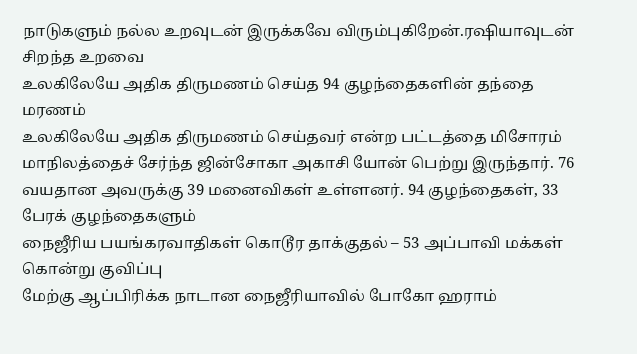நாடுகளும் நல்ல உறவுடன் இருக்கவே விரும்புகிறேன்.ரஷியாவுடன் சிறந்த உறவை
உலகிலேயே அதிக திருமணம் செய்த 94 குழந்தைகளின் தந்தை மரணம்
உலகிலேயே அதிக திருமணம் செய்தவர் என்ற பட்டத்தை மிசோரம் மாநிலத்தைச் சேர்ந்த ஜின்சோகா அகாசி யோன் பெற்று இருந்தார். 76 வயதான அவருக்கு 39 மனைவிகள் உள்ளனர். 94 குழந்தைகள், 33 பேரக் குழந்தைகளும்
நைஜீரிய பயங்கரவாதிகள் கொடூர தாக்குதல் – 53 அப்பாவி மக்கள் கொன்று குவிப்பு
மேற்கு ஆப்பிரிக்க நாடான நைஜீரியாவில் போகோ ஹராம்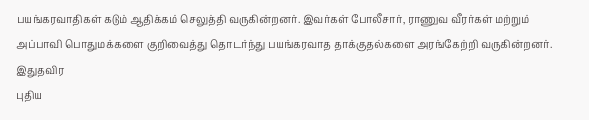பயங்கரவாதிகள் கடும் ஆதிக்கம் செலுத்தி வருகின்றனர். இவர்கள் போலீசார், ராணுவ வீரர்கள் மற்றும் அப்பாவி பொதுமக்களை குறிவைத்து தொடர்ந்து பயங்கரவாத தாக்குதல்களை அரங்கேற்றி வருகின்றனர். இதுதவிர
புதிய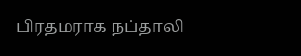பிரதமராக நப்தாலி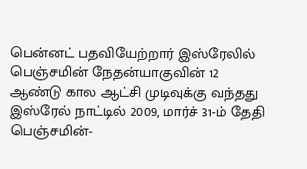பென்னட் பதவியேற்றார் இஸ்ரேலில் பெஞ்சமின் நேதன்யாகுவின் 12 ஆண்டு கால ஆட்சி முடிவுக்கு வந்தது
இஸ்ரேல் நாட்டில் 2009, மார்ச் 31-ம் தேதி பெஞ்சமின்-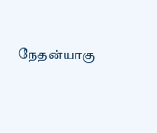நேதன்யாகு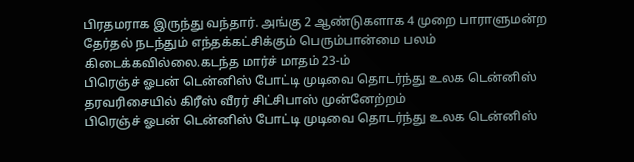பிரதமராக இருந்து வந்தார். அங்கு 2 ஆண்டுகளாக 4 முறை பாராளுமன்ற தேர்தல் நடந்தும் எந்தக்கட்சிக்கும் பெரும்பான்மை பலம் கிடைக்கவில்லை.கடந்த மார்ச் மாதம் 23-ம்
பிரெஞ்ச் ஓபன் டென்னிஸ் போட்டி முடிவை தொடர்ந்து உலக டென்னிஸ் தரவரிசையில் கிரீஸ் வீரர் சிட்சிபாஸ் முன்னேற்றம்
பிரெஞ்ச் ஓபன் டென்னிஸ் போட்டி முடிவை தொடர்ந்து உலக டென்னிஸ்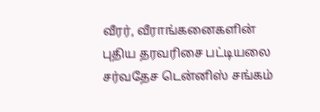வீரர், வீராங்கனைகளின் புதிய தரவரிசை பட்டியலை சர்வதேச டென்னிஸ் சங்கம்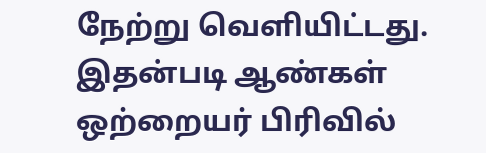நேற்று வெளியிட்டது. இதன்படி ஆண்கள் ஒற்றையர் பிரிவில்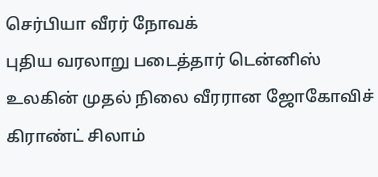செர்பியா வீரர் நோவக்
புதிய வரலாறு படைத்தார் டென்னிஸ் உலகின் முதல் நிலை வீரரான ஜோகோவிச்
கிராண்ட் சிலாம்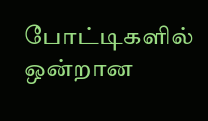போட்டிகளில் ஒன்றான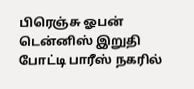பிரெஞ்சு ஓபன் டென்னிஸ் இறுதி போட்டி பாரீஸ் நகரில்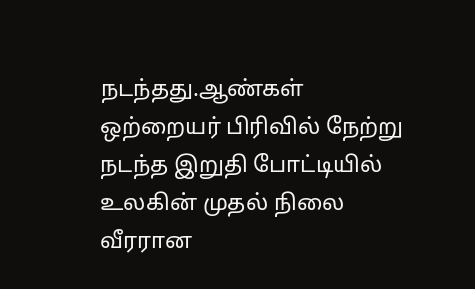நடந்தது.ஆண்கள் ஒற்றையர் பிரிவில் நேற்று நடந்த இறுதி போட்டியில் உலகின் முதல் நிலை வீரரான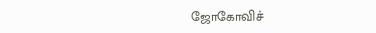ஜோகோவிச்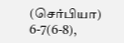(செர்பியா) 6-7(6-8),